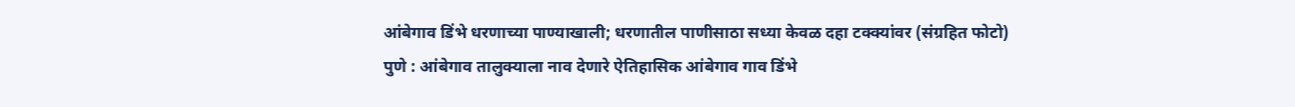आंबेगाव डिंभे धरणाच्या पाण्याखाली; धरणातील पाणीसाठा सध्या केवळ दहा टक्क्यांवर (संग्रहित फोटो)
पुणे : आंबेगाव तालुक्याला नाव देणारे ऐतिहासिक आंबेगाव गाव डिंभे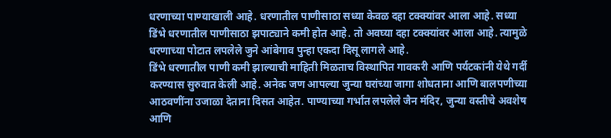धरणाच्या पाण्याखाली आहे. धरणातील पाणीसाठा सध्या केवळ दहा टक्क्यांवर आला आहे. सध्या डिंभे धरणातील पाणीसाठा झपाट्याने कमी होत आहे. तो अवघ्या दहा टक्क्यांवर आला आहे. त्यामुळे धरणाच्या पोटात लपलेले जुने आंबेगाव पुन्हा एकदा दिसू लागले आहे.
डिंभे धरणातील पाणी कमी झाल्याची माहिती मिळताच विस्थापित गावकरी आणि पर्यटकांनी येथे गर्दी करण्यास सुरुवात केली आहे. अनेक जण आपल्या जुन्या घरांच्या जागा शोधताना आणि बालपणीच्या आठवणींना उजाळा देताना दिसत आहेत. पाण्याच्या गर्भात लपलेले जैन मंदिर, जुन्या वस्तीचे अवशेष आणि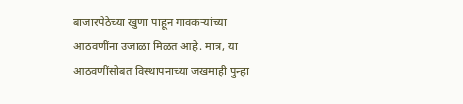बाजारपेठेच्या खुणा पाहून गावकऱ्यांच्या आठवणींना उजाळा मिळत आहे. मात्र, या आठवणींसोबत विस्थापनाच्या जखमाही पुन्हा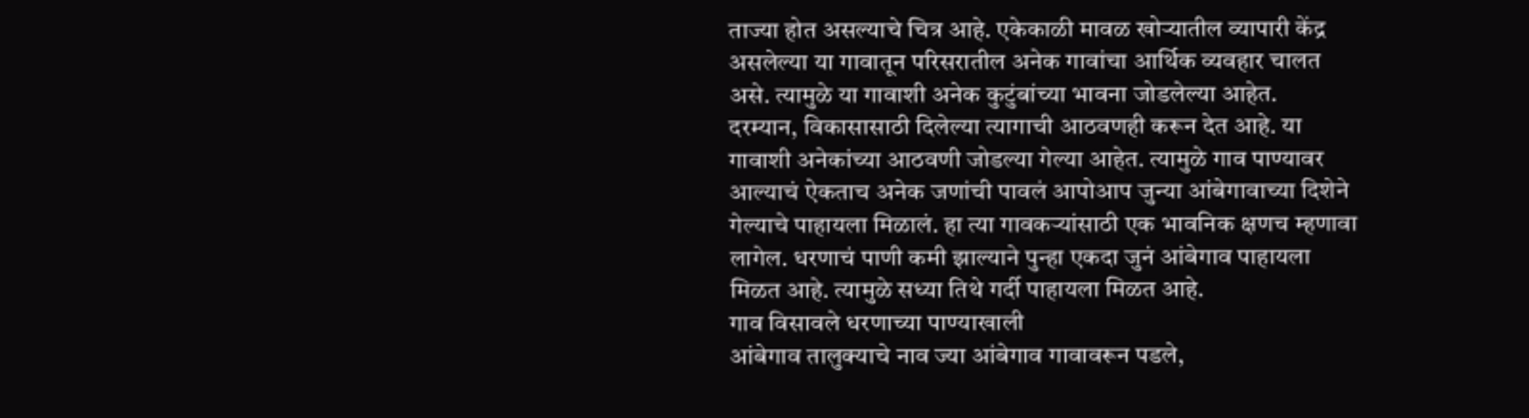ताज्या होत असल्याचे चित्र आहे. एकेकाळी मावळ खोऱ्यातील व्यापारी केंद्र असलेल्या या गावातून परिसरातील अनेक गावांचा आर्थिक व्यवहार चालत असे. त्यामुळे या गावाशी अनेक कुटुंबांच्या भावना जोडलेल्या आहेत.
दरम्यान, विकासासाठी दिलेल्या त्यागाची आठवणही करून देत आहे. या गावाशी अनेकांच्या आठवणी जोडल्या गेल्या आहेत. त्यामुळे गाव पाण्यावर आल्याचं ऐकताच अनेक जणांची पावलं आपोआप जुन्या आंबेगावाच्या दिशेने गेल्याचे पाहायला मिळालं. हा त्या गावकऱ्यांसाठी एक भावनिक क्षणच म्हणावा लागेल. धरणाचं पाणी कमी झाल्याने पुन्हा एकदा जुनं आंबेगाव पाहायला मिळत आहे. त्यामुळे सध्या तिथे गर्दी पाहायला मिळत आहे.
गाव विसावले धरणाच्या पाण्याखाली
आंबेगाव तालुक्याचे नाव ज्या आंबेगाव गावावरून पडले,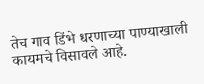तेच गाव डिंभे धरणाच्या पाण्याखाली कायमचे विसावले आहे.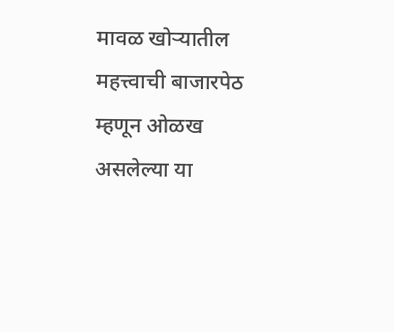मावळ खोऱ्यातील महत्त्वाची बाजारपेठ म्हणून ओळख असलेल्या या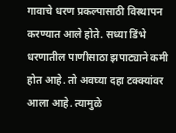गावाचे धरण प्रकल्पासाठी विस्थापन करण्यात आले होते. सध्या डिंभे धरणातील पाणीसाठा झपाट्याने कमी होत आहे. तो अवघ्या दहा टक्क्यांवर आला आहे. त्यामुळे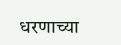धरणाच्या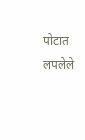पोटात लपलेले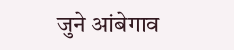जुने आंबेगाव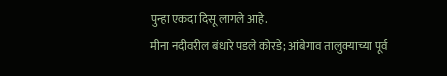पुन्हा एकदा दिसू लागले आहे.
मीना नदीवरील बंधारे पडले कोरडे; आंबेगाव तालुक्याच्या पूर्व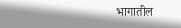भागातील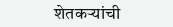शेतकऱ्यांची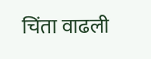चिंता वाढली